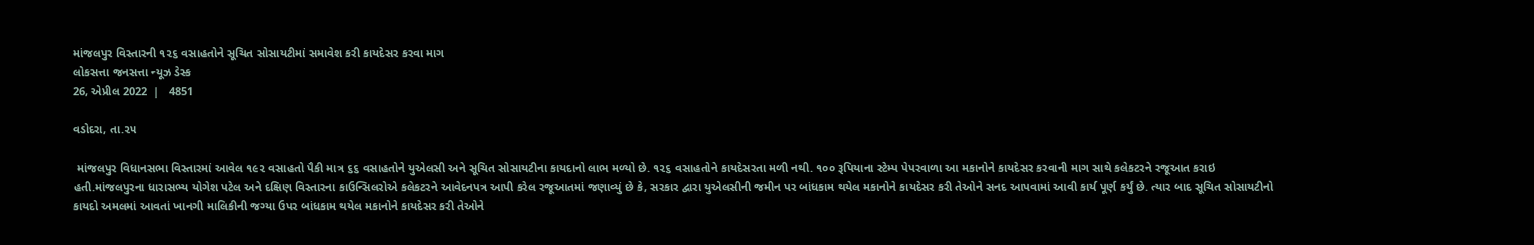માંજલપુર વિસ્તારની ૧૨૬ વસાહતોને સૂચિત સોસાયટીમાં સમાવેશ કરી કાયદેસર કરવા માગ
લોકસત્તા જનસત્તા ન્યૂઝ ડેસ્ક
26, એપ્રીલ 2022  |   4851

વડોદરા, તા.૨૫

 માંજલપુર વિધાનસભા વિસ્તારમાં આવેલ ૧૯૨ વસાહતો પૈકી માત્ર ૬૬ વસાહતોને યુએલસી અને સૂચિત સોસાયટીના કાયદાનો લાભ મળ્યો છે. ૧૨૬ વસાહતોને કાયદેસરતા મળી નથી. ૧૦૦ રૂપિયાના સ્ટેમ્પ પેપરવાળા આ મકાનોને કાયદેસર કરવાની માગ સાથે કલેકટરને રજૂઆત કરાઇ હતી.માંજલપુરના ધારાસભ્ય યોગેશ પટેલ અને દક્ષિણ વિસ્તારના કાઉન્સિલરોએ કલેકટરને આવેદનપત્ર આપી કરેલ રજૂઆતમાં જણાવ્યું છે કે, સરકાર દ્વારા યુએલસીની જમીન પર બાંધકામ થયેલ મકાનોને કાયદેસર કરી તેઓને સનદ આપવામાં આવી કાર્ય પૂર્ણ કર્યું છે. ત્યાર બાદ સૂચિત સોસાયટીનો કાયદો અમલમાં આવતાં ખાનગી માલિકીની જગ્યા ઉપર બાંધકામ થયેલ મકાનોને કાયદેસર કરી તેઓને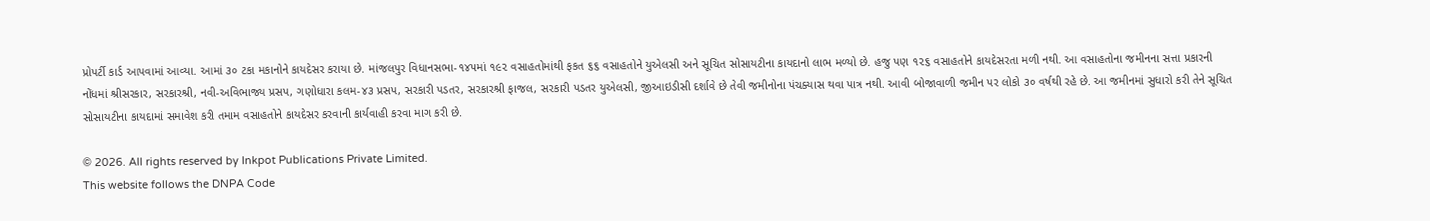પ્રોપર્ટી કાર્ડ આપવામાં આવ્યા. આમાં ૩૦ ટકા મકાનોને કાયદેસર કરાયા છે. માંજલપુર વિધાનસભા-૧૪૫માં ૧૯૨ વસાહતોમાંથી ફકત ૬૬ વસાહતોને યુએલસી અને સૂચિત સોસાયટીના કાયદાનો લાભ મળ્યો છે. હજુ પણ ૧૨૬ વસાહતોને કાયદેસરતા મળી નથી. આ વસાહતોના જમીનના સત્તા પ્રકારની નોંધમાં શ્રીસરકાર, સરકારશ્રી, નવી-અવિભાજ્ય પ્રસપ, ગણોધારા કલમ-૪૩ પ્રસપ, સરકારી પડતર, સરકારશ્રી ફાજલ, સરકારી પડતર યુએલસી, જીઆઇડીસી દર્શાવે છે તેવી જમીનોના પંચક્યાસ થવા પાત્ર નથી. આવી બોજાવાળી જમીન પર લોકો ૩૦ વર્ષથી રહે છે. આ જમીનમાં સુધારો કરી તેને સૂચિત સોસાયટીના કાયદામાં સમાવેશ કરી તમામ વસાહતોને કાયદેસર કરવાની કાર્યવાહી કરવા માગ કરી છે.

© 2026. All rights reserved by Inkpot Publications Private Limited.
This website follows the DNPA Code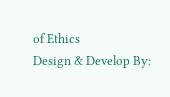of Ethics
Design & Develop By: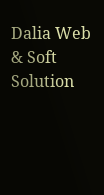Dalia Web & Soft Solution